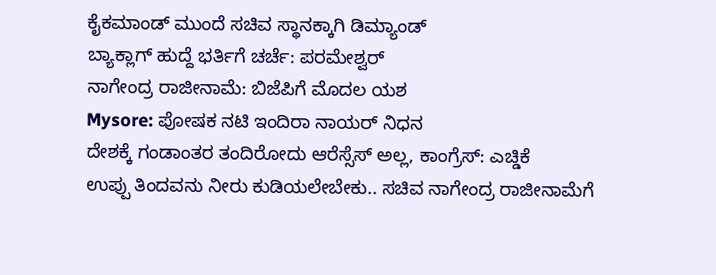ಕೈಕಮಾಂಡ್ ಮುಂದೆ ಸಚಿವ ಸ್ಥಾನಕ್ಕಾಗಿ ಡಿಮ್ಯಾಂಡ್
ಬ್ಯಾಕ್ಲಾಗ್ ಹುದ್ದೆ ಭರ್ತಿಗೆ ಚರ್ಚೆ: ಪರಮೇಶ್ವರ್
ನಾಗೇಂದ್ರ ರಾಜೀನಾಮೆ: ಬಿಜೆಪಿಗೆ ಮೊದಲ ಯಶ
Mysore: ಪೋಷಕ ನಟಿ ಇಂದಿರಾ ನಾಯರ್ ನಿಧನ
ದೇಶಕ್ಕೆ ಗಂಡಾಂತರ ತಂದಿರೋದು ಆರೆಸ್ಸೆಸ್ ಅಲ್ಲ, ಕಾಂಗ್ರೆಸ್: ಎಚ್ಡಿಕೆ
ಉಪ್ಪು ತಿಂದವನು ನೀರು ಕುಡಿಯಲೇಬೇಕು.. ಸಚಿವ ನಾಗೇಂದ್ರ ರಾಜೀನಾಮೆಗೆ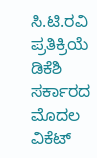ಸಿ.ಟಿ.ರವಿ ಪ್ರತಿಕ್ರಿಯೆ
ಡಿಕೆಶಿ ಸರ್ಕಾರದ ಮೊದಲ ವಿಕೆಟ್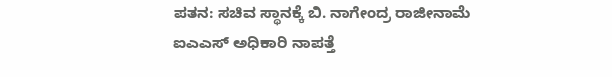ಪತನ: ಸಚಿವ ಸ್ಥಾನಕ್ಕೆ ಬಿ. ನಾಗೇಂದ್ರ ರಾಜೀನಾಮೆ
ಐಎಎಸ್ ಅಧಿಕಾರಿ ನಾಪತ್ತೆ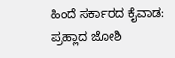ಹಿಂದೆ ಸರ್ಕಾರದ ಕೈವಾಡ: ಪ್ರಹ್ಲಾದ ಜೋಶಿ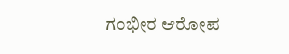ಗಂಭೀರ ಆರೋಪ